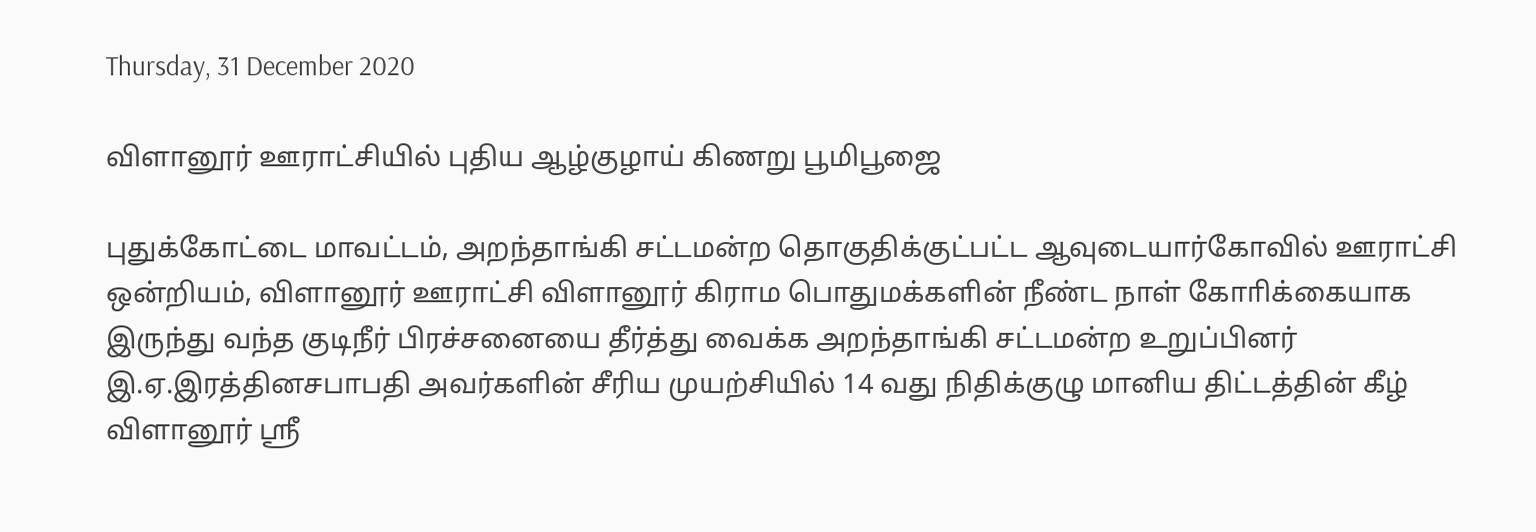Thursday, 31 December 2020

விளானூர் ஊராட்சியில் புதிய ஆழ்குழாய் கிணறு பூமிபூஜை

புதுக்கோட்டை மாவட்டம், அறந்தாங்கி சட்டமன்ற தொகுதிக்குட்பட்ட ஆவுடையார்கோவில் ஊராட்சி ஒன்றியம், விளானூர் ஊராட்சி விளானூர் கிராம பொதுமக்களின் நீண்ட நாள் கோாிக்கையாக இருந்து வந்த குடிநீர் பிரச்சனையை தீர்த்து வைக்க அறந்தாங்கி சட்டமன்ற உறுப்பினர் இ.ஏ.இரத்தினசபாபதி அவர்களின் சீரிய முயற்சியில் 14 வது நிதிக்குழு மானிய திட்டத்தின் கீழ் விளானூர் ஸ்ரீ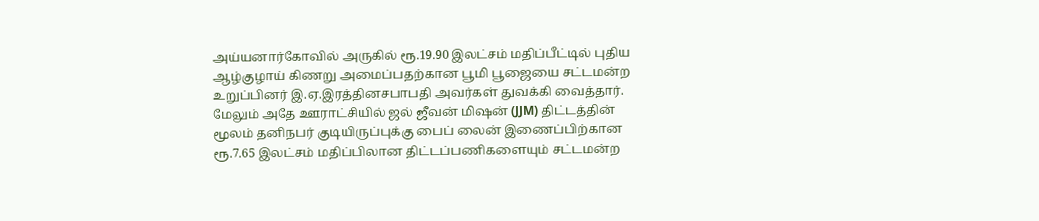அய்யனார்கோவில் அருகில் ரூ.19.90 இலட்சம் மதிப்பீட்டில் புதிய ஆழ்குழாய் கிணறு அமைப்பதற்கான பூமி பூஜையை சட்டமன்ற உறுப்பினர் இ.ஏ.இரத்தினசபாபதி அவர்கள் துவக்கி வைத்தார். மேலும் அதே ஊராட்சியில் ஜல் ஜீவன் மிஷன் (JJM) திட்டத்தின் மூலம் தனிநபர் குடியிருப்புக்கு பைப் லைன் இணைப்பிற்கான ரூ.7.65 இலட்சம் மதிப்பிலான திட்டப்பணிகளையும் சட்டமன்ற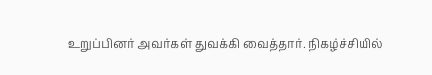உறுப்பினர் அவர்கள் துவக்கி வைத்தார். நிகழ்ச்சியில்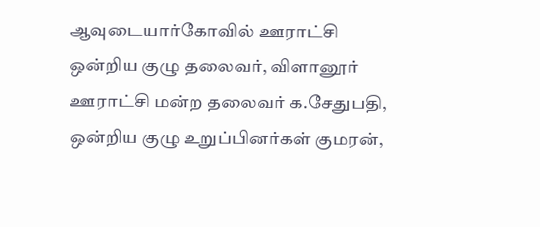ஆவுடையார்கோவில் ஊராட்சி ஒன்றிய குழு தலைவர், விளானூர் ஊராட்சி மன்ற தலைவர் க.சேதுபதி, ஒன்றிய குழு உறுப்பினர்கள் குமரன்,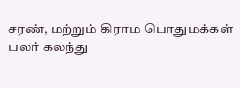சரண், மற்றும் கிராம பொதுமக்கள் பலர் கலந்து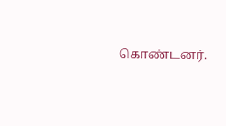கொண்டனர்.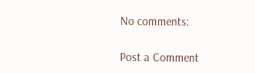No comments:

Post a Comment